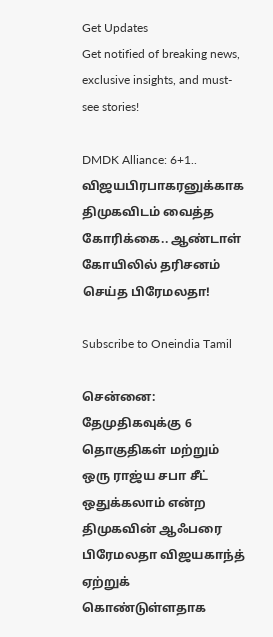Get Updates
Get notified of breaking news, exclusive insights, and must-see stories!

DMDK Alliance: 6+1.. விஜயபிரபாகரனுக்காக திமுகவிடம் வைத்த கோரிக்கை.. ஆண்டாள் கோயிலில் தரிசனம் செய்த பிரேமலதா!

Subscribe to Oneindia Tamil

சென்னை: தேமுதிகவுக்கு 6 தொகுதிகள் மற்றும் ஒரு ராஜ்ய சபா சீட் ஒதுக்கலாம் என்ற திமுகவின் ஆஃபரை பிரேமலதா விஜயகாந்த் ஏற்றுக் கொண்டுள்ளதாக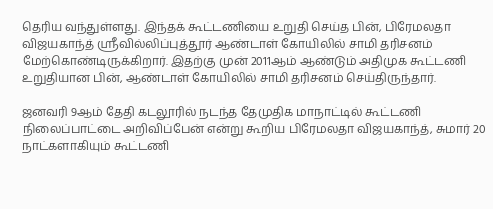தெரிய வந்துள்ளது. இந்தக் கூட்டணியை உறுதி செய்த பின், பிரேமலதா விஜயகாந்த் ஸ்ரீவில்லிப்புத்தூர் ஆண்டாள் கோயிலில் சாமி தரிசனம் மேற்கொண்டிருக்கிறார். இதற்கு முன் 2011ஆம் ஆண்டும் அதிமுக கூட்டணி உறுதியான பின், ஆண்டாள் கோயிலில் சாமி தரிசனம் செய்திருந்தார்.

ஜனவரி 9ஆம் தேதி கடலூரில் நடந்த தேமுதிக மாநாட்டில் கூட்டணி நிலைப்பாட்டை அறிவிப்பேன் என்று கூறிய பிரேமலதா விஜயகாந்த், சுமார் 20 நாட்களாகியும் கூட்டணி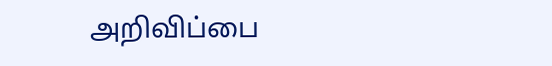அறிவிப்பை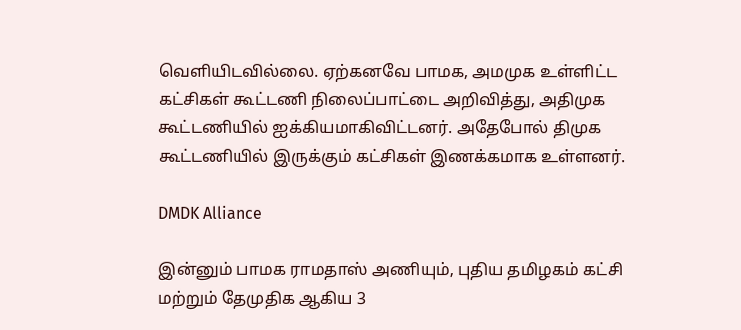வெளியிடவில்லை. ஏற்கனவே பாமக, அமமுக உள்ளிட்ட கட்சிகள் கூட்டணி நிலைப்பாட்டை அறிவித்து, அதிமுக கூட்டணியில் ஐக்கியமாகிவிட்டனர். அதேபோல் திமுக கூட்டணியில் இருக்கும் கட்சிகள் இணக்கமாக உள்ளனர்.

DMDK Alliance

இன்னும் பாமக ராமதாஸ் அணியும், புதிய தமிழகம் கட்சி மற்றும் தேமுதிக ஆகிய 3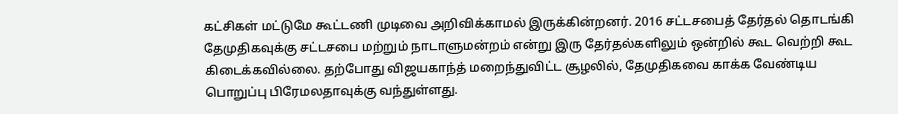கட்சிகள் மட்டுமே கூட்டணி முடிவை அறிவிக்காமல் இருக்கின்றனர். 2016 சட்டசபைத் தேர்தல் தொடங்கி தேமுதிகவுக்கு சட்டசபை மற்றும் நாடாளுமன்றம் என்று இரு தேர்தல்களிலும் ஒன்றில் கூட வெற்றி கூட கிடைக்கவில்லை. தற்போது விஜயகாந்த் மறைந்துவிட்ட சூழலில், தேமுதிகவை காக்க வேண்டிய பொறுப்பு பிரேமலதாவுக்கு வந்துள்ளது.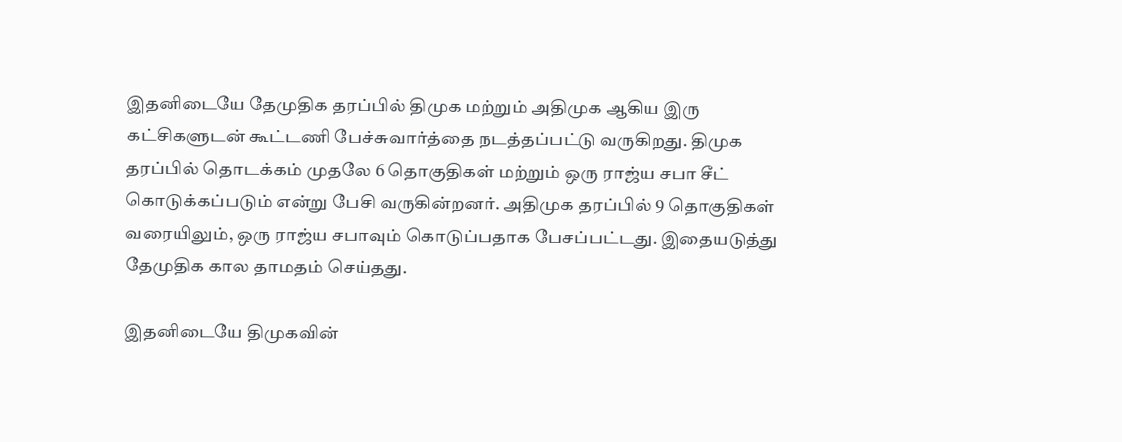இதனிடையே தேமுதிக தரப்பில் திமுக மற்றும் அதிமுக ஆகிய இரு கட்சிகளுடன் கூட்டணி பேச்சுவார்த்தை நடத்தப்பட்டு வருகிறது. திமுக தரப்பில் தொடக்கம் முதலே 6 தொகுதிகள் மற்றும் ஒரு ராஜ்ய சபா சீட் கொடுக்கப்படும் என்று பேசி வருகின்றனர். அதிமுக தரப்பில் 9 தொகுதிகள் வரையிலும், ஒரு ராஜ்ய சபாவும் கொடுப்பதாக பேசப்பட்டது. இதையடுத்து தேமுதிக கால தாமதம் செய்தது.

இதனிடையே திமுகவின்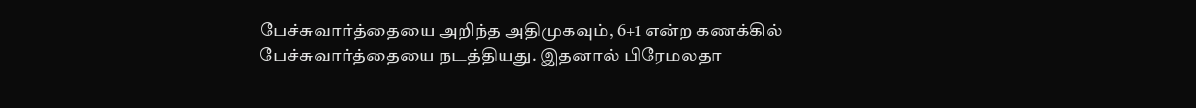பேச்சுவார்த்தையை அறிந்த அதிமுகவும், 6+1 என்ற கணக்கில் பேச்சுவார்த்தையை நடத்தியது. இதனால் பிரேமலதா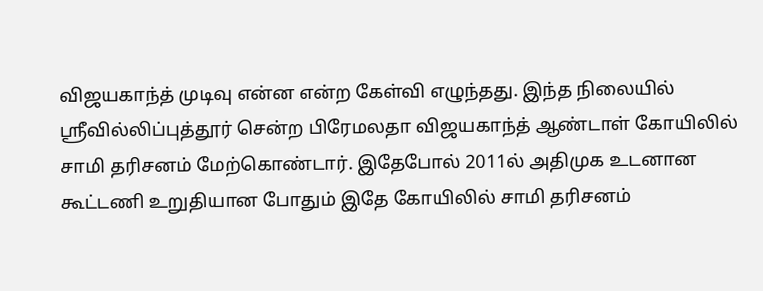விஜயகாந்த் முடிவு என்ன என்ற கேள்வி எழுந்தது. இந்த நிலையில் ஸ்ரீவில்லிப்புத்தூர் சென்ற பிரேமலதா விஜயகாந்த் ஆண்டாள் கோயிலில் சாமி தரிசனம் மேற்கொண்டார். இதேபோல் 2011ல் அதிமுக உடனான கூட்டணி உறுதியான போதும் இதே கோயிலில் சாமி தரிசனம்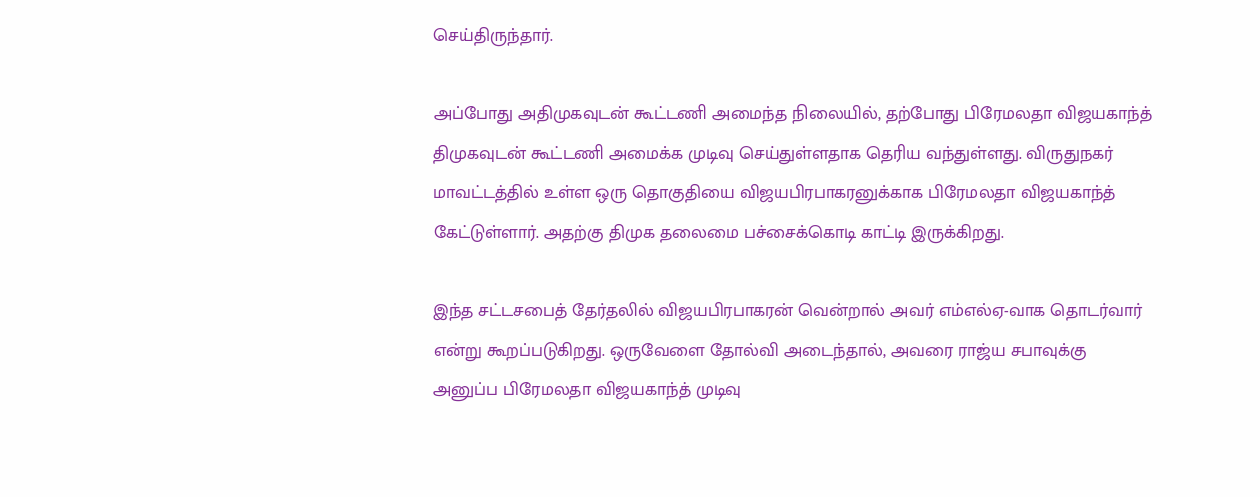செய்திருந்தார்.

அப்போது அதிமுகவுடன் கூட்டணி அமைந்த நிலையில், தற்போது பிரேமலதா விஜயகாந்த் திமுகவுடன் கூட்டணி அமைக்க முடிவு செய்துள்ளதாக தெரிய வந்துள்ளது. விருதுநகர் மாவட்டத்தில் உள்ள ஒரு தொகுதியை விஜயபிரபாகரனுக்காக பிரேமலதா விஜயகாந்த் கேட்டுள்ளார். அதற்கு திமுக தலைமை பச்சைக்கொடி காட்டி இருக்கிறது.

இந்த சட்டசபைத் தேர்தலில் விஜயபிரபாகரன் வென்றால் அவர் எம்எல்ஏ-வாக தொடர்வார் என்று கூறப்படுகிறது. ஒருவேளை தோல்வி அடைந்தால், அவரை ராஜ்ய சபாவுக்கு அனுப்ப பிரேமலதா விஜயகாந்த் முடிவு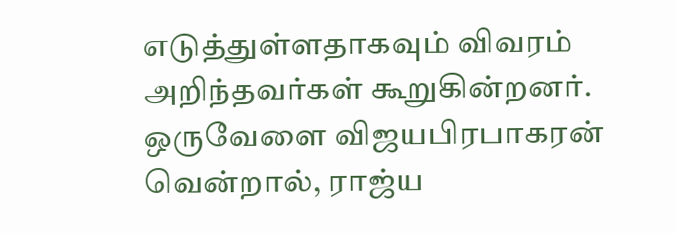எடுத்துள்ளதாகவும் விவரம் அறிந்தவர்கள் கூறுகின்றனர். ஒருவேளை விஜயபிரபாகரன் வென்றால், ராஜ்ய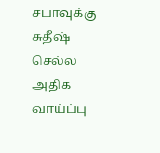சபாவுக்கு சுதீஷ் செல்ல அதிக வாய்ப்பு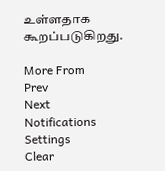உள்ளதாக கூறப்படுகிறது.

More From
Prev
Next
Notifications
Settings
Clear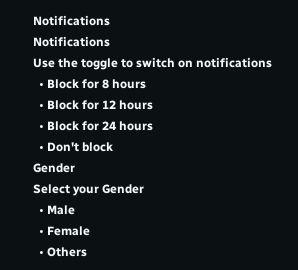Notifications
Notifications
Use the toggle to switch on notifications
  • Block for 8 hours
  • Block for 12 hours
  • Block for 24 hours
  • Don't block
Gender
Select your Gender
  • Male
  • Female
  • Others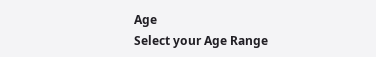Age
Select your Age Range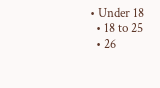• Under 18
  • 18 to 25
  • 26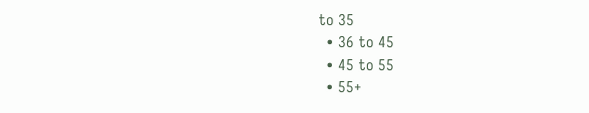to 35
  • 36 to 45
  • 45 to 55
  • 55+